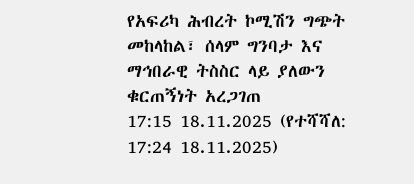የአፍሪካ ሕብረት ኮሚሽን ግጭት መከላከል፣ ሰላም ግንባታ እና ማኅበራዊ ትስስር ላይ ያለውን ቁርጠኝነት አረጋገጠ
17:15 18.11.2025 (የተሻሻለ: 17:24 18.11.2025)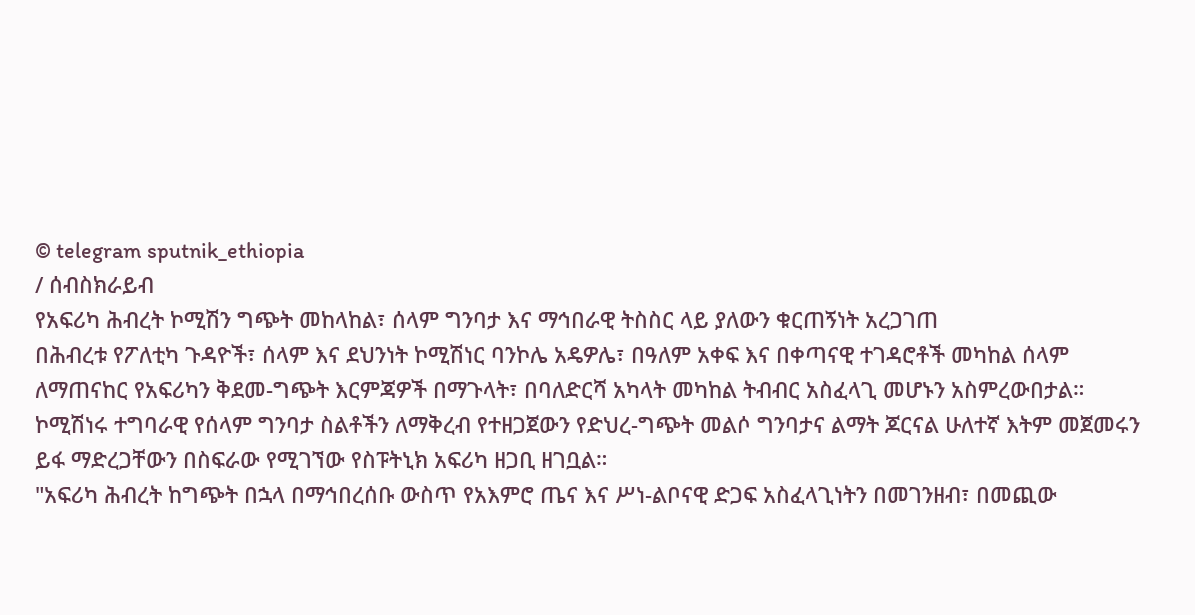© telegram sputnik_ethiopia
/ ሰብስክራይብ
የአፍሪካ ሕብረት ኮሚሽን ግጭት መከላከል፣ ሰላም ግንባታ እና ማኅበራዊ ትስስር ላይ ያለውን ቁርጠኝነት አረጋገጠ
በሕብረቱ የፖለቲካ ጉዳዮች፣ ሰላም እና ደህንነት ኮሚሽነር ባንኮሌ አዴዎሌ፣ በዓለም አቀፍ እና በቀጣናዊ ተገዳሮቶች መካከል ሰላም ለማጠናከር የአፍሪካን ቅደመ-ግጭት እርምጃዎች በማጉላት፣ በባለድርሻ አካላት መካከል ትብብር አስፈላጊ መሆኑን አስምረውበታል።
ኮሚሽነሩ ተግባራዊ የሰላም ግንባታ ስልቶችን ለማቅረብ የተዘጋጀውን የድህረ-ግጭት መልሶ ግንባታና ልማት ጆርናል ሁለተኛ እትም መጀመሩን ይፋ ማድረጋቸውን በስፍራው የሚገኘው የስፑትኒክ አፍሪካ ዘጋቢ ዘገቧል።
"አፍሪካ ሕብረት ከግጭት በኋላ በማኅበረሰቡ ውስጥ የአእምሮ ጤና እና ሥነ-ልቦናዊ ድጋፍ አስፈላጊነትን በመገንዘብ፣ በመጪው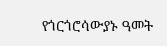የጎርጎሮሳውያኑ ዓመት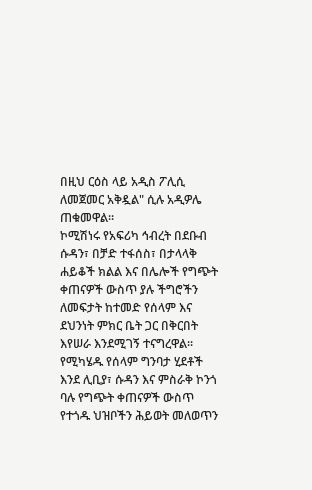በዚህ ርዕስ ላይ አዲስ ፖሊሲ ለመጀመር አቅዷል" ሲሉ አዲዎሌ ጠቁመዋል።
ኮሚሽነሩ የአፍሪካ ኅብረት በደቡብ ሱዳን፣ በቻድ ተፋሰስ፣ በታላላቅ ሐይቆች ክልል እና በሌሎች የግጭት ቀጠናዎች ውስጥ ያሉ ችግሮችን ለመፍታት ከተመድ የሰላም እና ደህንነት ምክር ቤት ጋር በቅርበት እየሠራ እንደሚገኝ ተናግረዋል፡፡ የሚካሄዱ የሰላም ግንባታ ሂደቶች እንደ ሊቢያ፣ ሱዳን እና ምስራቅ ኮንጎ ባሉ የግጭት ቀጠናዎች ውስጥ የተጎዱ ህዝቦችን ሕይወት መለወጥን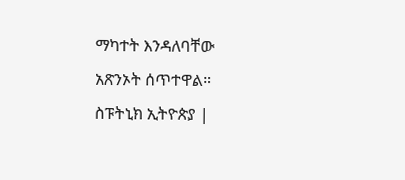ማካተት እንዳለባቸው አጽንኦት ሰጥተዋል።
ስፑትኒክ ኢትዮጵያ |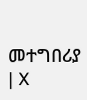መተግበሪያ | X